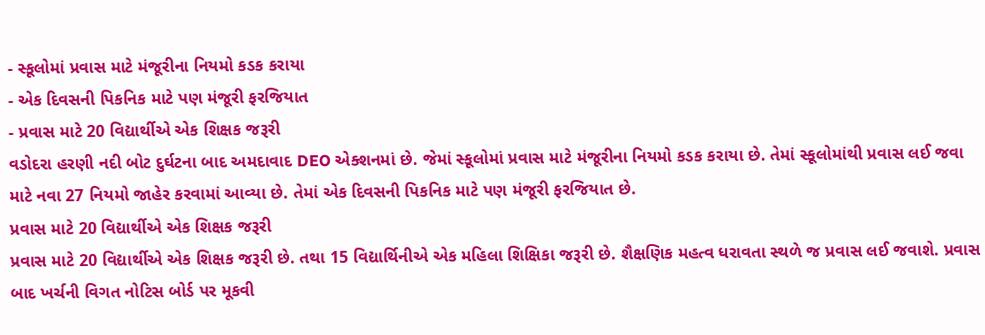- સ્કૂલોમાં પ્રવાસ માટે મંજૂરીના નિયમો કડક કરાયા
- એક દિવસની પિકનિક માટે પણ મંજૂરી ફરજિયાત
- પ્રવાસ માટે 20 વિદ્યાર્થીએ એક શિક્ષક જરૂરી
વડોદરા હરણી નદી બોટ દુર્ઘટના બાદ અમદાવાદ DEO એક્શનમાં છે. જેમાં સ્કૂલોમાં પ્રવાસ માટે મંજૂરીના નિયમો કડક કરાયા છે. તેમાં સ્કૂલોમાંથી પ્રવાસ લઈ જવા માટે નવા 27 નિયમો જાહેર કરવામાં આવ્યા છે. તેમાં એક દિવસની પિકનિક માટે પણ મંજૂરી ફરજિયાત છે.
પ્રવાસ માટે 20 વિદ્યાર્થીએ એક શિક્ષક જરૂરી
પ્રવાસ માટે 20 વિદ્યાર્થીએ એક શિક્ષક જરૂરી છે. તથા 15 વિદ્યાર્થિનીએ એક મહિલા શિક્ષિકા જરૂરી છે. શૈક્ષણિક મહત્વ ધરાવતા સ્થળે જ પ્રવાસ લઈ જવાશે. પ્રવાસ બાદ ખર્ચની વિગત નોટિસ બોર્ડ પર મૂકવી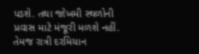પડશે. તથા જોખમી સ્થળોની પ્રવાસ માટે મંજૂરી મળશે નહીં. તેમજ રાત્રી દરમિયાન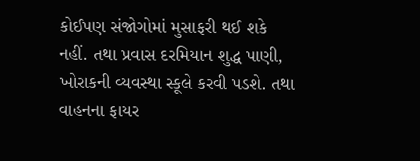કોઈપણ સંજોગોમાં મુસાફરી થઈ શકે નહીં. તથા પ્રવાસ દરમિયાન શુદ્ધ પાણી, ખોરાકની વ્યવસ્થા સ્કૂલે કરવી પડશે. તથા વાહનના ફાયર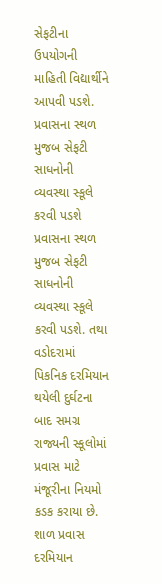સેફટીના ઉપયોગની માહિતી વિદ્યાર્થીને આપવી પડશે.
પ્રવાસના સ્થળ મુજબ સેફટી સાધનોની વ્યવસ્થા સ્કૂલે કરવી પડશે
પ્રવાસના સ્થળ મુજબ સેફટી સાધનોની વ્યવસ્થા સ્કૂલે કરવી પડશે. તથા વડોદરામાં પિકનિક દરમિયાન થયેલી દુર્ઘટના બાદ સમગ્ર રાજ્યની સ્કૂલોમાં પ્રવાસ માટે મંજૂરીના નિયમો કડક કરાયા છે. શાળ પ્રવાસ દરમિયાન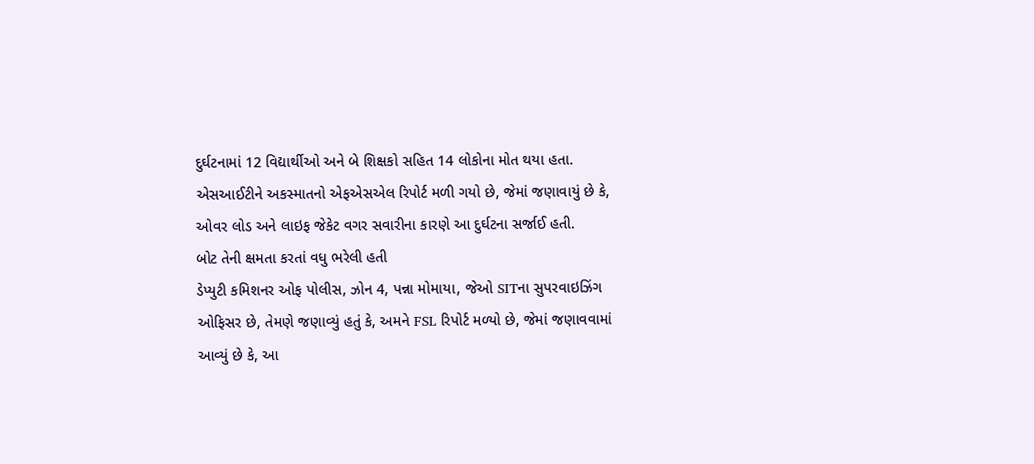દુર્ઘટનામાં 12 વિદ્યાર્થીઓ અને બે શિક્ષકો સહિત 14 લોકોના મોત થયા હતા. એસઆઈટીને અકસ્માતનો એફએસએલ રિપોર્ટ મળી ગયો છે, જેમાં જણાવાયું છે કે, ઓવર લોડ અને લાઇફ જેકેટ વગર સવારીના કારણે આ દુર્ઘટના સર્જાઈ હતી.
બોટ તેની ક્ષમતા કરતાં વધુ ભરેલી હતી
ડેપ્યુટી કમિશનર ઓફ પોલીસ, ઝોન 4, પન્ના મોમાયા, જેઓ SITના સુપરવાઇઝિંગ ઓફિસર છે, તેમણે જણાવ્યું હતું કે, અમને FSL રિપોર્ટ મળ્યો છે, જેમાં જણાવવામાં આવ્યું છે કે, આ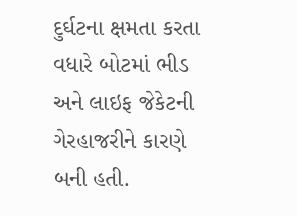દુર્ઘટના ક્ષમતા કરતા વધારે બોટમાં ભીડ અને લાઇફ જેકેટની ગેરહાજરીને કારણે બની હતી.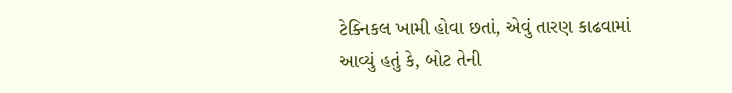ટેક્નિકલ ખામી હોવા છતાં, એવું તારણ કાઢવામાં આવ્યું હતું કે, બોટ તેની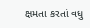ક્ષમતા કરતાં વધુ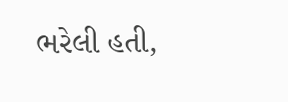ભરેલી હતી,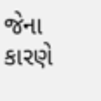જેના કારણે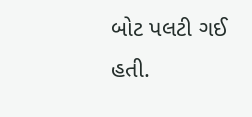બોટ પલટી ગઈ હતી.